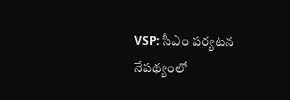VSP: సీఎం పర్యటన నేపథ్యంలో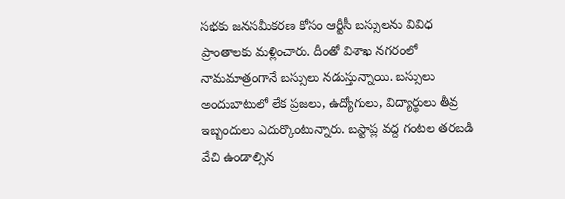సభకు జనసమీకరణ కోసం ఆర్టీసీ బస్సులను వివిధ ప్రాంతాలకు మళ్లించారు. దీంతో విశాఖ నగరంలో నామమాత్రంగానే బస్సులు నడుస్తున్నాయి. బస్సులు అందుబాటులో లేక ప్రజలు, ఉద్యోగులు, విద్యార్థులు తీవ్ర ఇబ్బందులు ఎదుర్కొంటున్నారు. బస్టాప్ల వద్ద గంటల తరబడి వేచి ఉండాల్సిన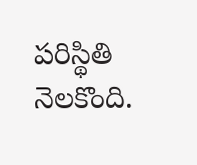పరిస్థితి నెలకొంది.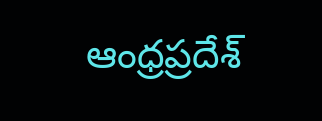ఆంధ్రప్రదేశ్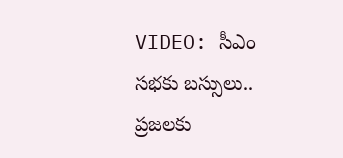VIDEO: సీఎం సభకు బస్సులు.. ప్రజలకు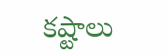కష్టాలు